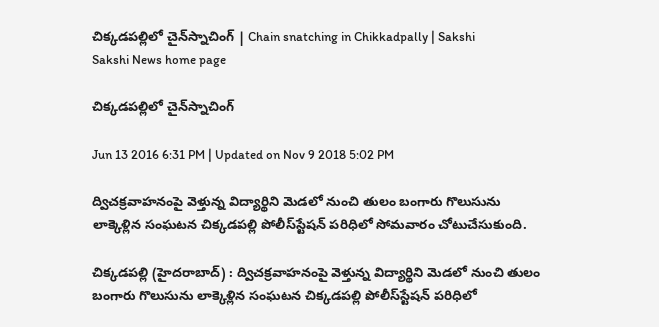చిక్కడపల్లిలో చైన్‌స్నాచింగ్ | Chain snatching in Chikkadpally | Sakshi
Sakshi News home page

చిక్కడపల్లిలో చైన్‌స్నాచింగ్

Jun 13 2016 6:31 PM | Updated on Nov 9 2018 5:02 PM

ద్విచక్రవాహనంపై వెళ్తున్న విద్యార్థిని మెడలో నుంచి తులం బంగారు గొలుసును లాక్కెళ్లిన సంఘటన చిక్కడపల్లి పోలీస్‌స్టేషన్ పరిధిలో సోమవారం చోటుచేసుకుంది.

చిక్కడపల్లి (హైదరాబాద్) : ద్విచక్రవాహనంపై వెళ్తున్న విద్యార్థిని మెడలో నుంచి తులం బంగారు గొలుసును లాక్కెళ్లిన సంఘటన చిక్కడపల్లి పోలీస్‌స్టేషన్ పరిధిలో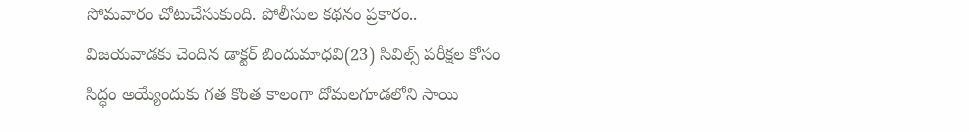సోమవారం చోటుచేసుకుంది. పోలీసుల కథనం ప్రకారం.. విజయవాడకు చెందిన డాక్టర్ బిందుమాధవి(23) సివిల్స్ పరీక్షల కోసం సిద్ధం అయ్యేందుకు గత కొంత కాలంగా దోమలగూడలోని సాయి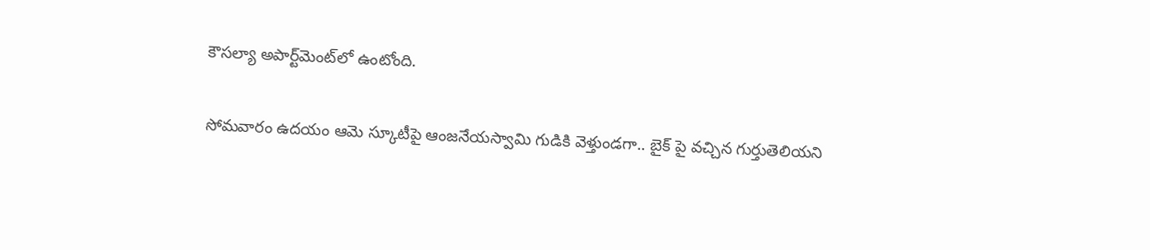కౌసల్యా అపార్ట్‌మెంట్‌లో ఉంటోంది.

సోమవారం ఉదయం ఆమె స్కూటీపై ఆంజనేయస్వామి గుడికి వెళ్తుండగా.. బైక్ పై వచ్చిన గుర్తుతెలియని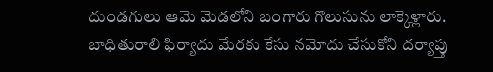దుండగులు ఆమె మెడలోని బంగారు గొలుసును లాక్కెళ్లారు. బాధితురాలి ఫిర్యాదు మేరకు కేసు నమోదు చేసుకోని దర్యాప్తు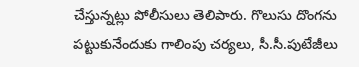చేస్తున్నట్లు పోలీసులు తెలిపారు. గొలుసు దొంగను పట్టుకునేందుకు గాలింపు చర్యలు, సీ.సీ.పుటేజీలు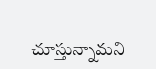చూస్తున్నామని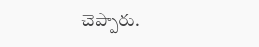చెప్పారు.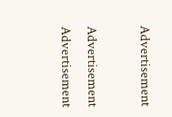Advertisement

Advertisement
Advertisement